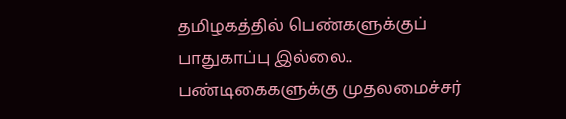தமிழகத்தில் பெண்களுக்குப் பாதுகாப்பு இல்லை.. பண்டிகைகளுக்கு முதலமைச்சர்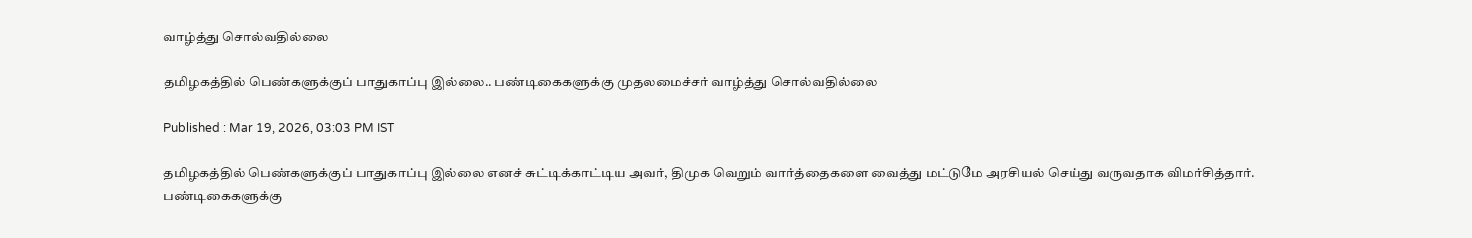வாழ்த்து சொல்வதில்லை

தமிழகத்தில் பெண்களுக்குப் பாதுகாப்பு இல்லை.. பண்டிகைகளுக்கு முதலமைச்சர் வாழ்த்து சொல்வதில்லை

Published : Mar 19, 2026, 03:03 PM IST

தமிழகத்தில் பெண்களுக்குப் பாதுகாப்பு இல்லை எனச் சுட்டிக்காட்டிய அவர், திமுக வெறும் வார்த்தைகளை வைத்து மட்டுமே அரசியல் செய்து வருவதாக விமர்சித்தார். பண்டிகைகளுக்கு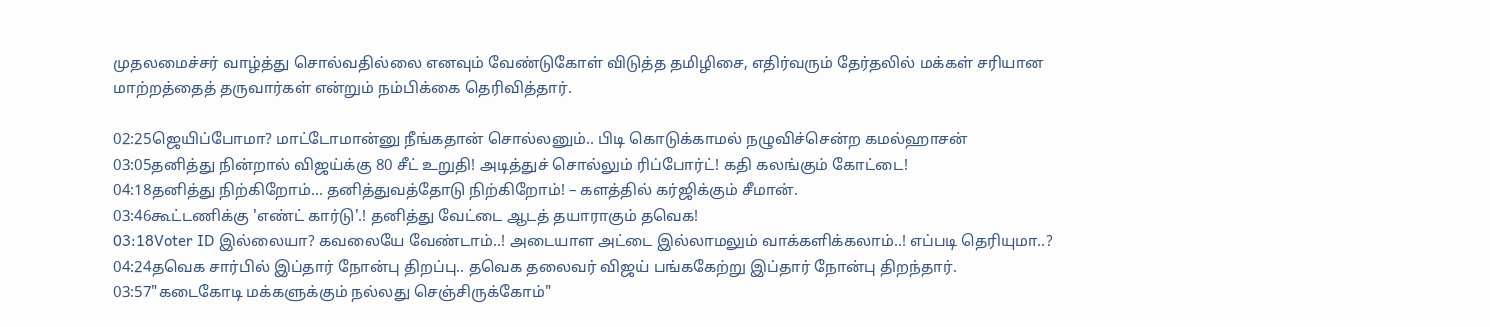முதலமைச்சர் வாழ்த்து சொல்வதில்லை எனவும் வேண்டுகோள் விடுத்த தமிழிசை, எதிர்வரும் தேர்தலில் மக்கள் சரியான மாற்றத்தைத் தருவார்கள் என்றும் நம்பிக்கை தெரிவித்தார்.

02:25ஜெயிப்போமா? மாட்டோமான்னு நீங்கதான் சொல்லனும்.. பிடி கொடுக்காமல் நழுவிச்சென்ற கமல்ஹாசன்
03:05தனித்து நின்றால் விஜய்க்கு 80 சீட் உறுதி! அடித்துச் சொல்லும் ரிப்போர்ட்! கதி கலங்கும் கோட்டை!
04:18தனித்து நிற்கிறோம்... தனித்துவத்தோடு நிற்கிறோம்! – களத்தில் கர்ஜிக்கும் சீமான்.
03:46கூட்டணிக்கு 'எண்ட் கார்டு'.! தனித்து வேட்டை ஆடத் தயாராகும் தவெக!
03:18Voter ID இல்லையா? கவலையே வேண்டாம்..! அடையாள அட்டை இல்லாமலும் வாக்களிக்கலாம்..! எப்படி தெரியுமா..?
04:24தவெக சார்பில் இப்தார் நோன்பு திறப்பு.. தவெக தலைவர் விஜய் பங்ககேற்று இப்தார் நோன்பு திறந்தார்.
03:57"கடைகோடி மக்களுக்கும் நல்லது செஞ்சிருக்கோம்"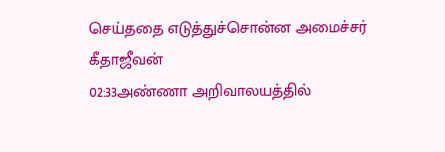செய்ததை எடுத்துச்சொன்ன அமைச்சர் கீதாஜீவன்
02:33அண்ணா அறிவாலயத்தில்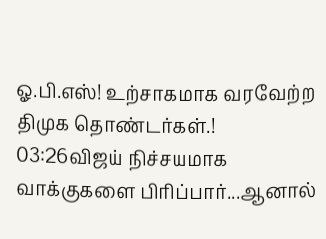ஓ.பி.எஸ்! உற்சாகமாக வரவேற்ற திமுக தொண்டர்கள்.!
03:26விஜய் நிச்சயமாக வாக்குகளை பிரிப்பார்...ஆனால்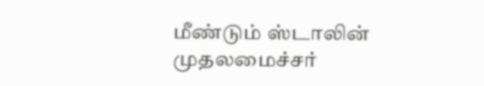மீண்டும் ஸ்டாலின் முதலமைச்சர்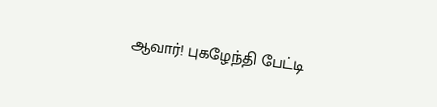ஆவார்! புகழேந்தி பேட்டி